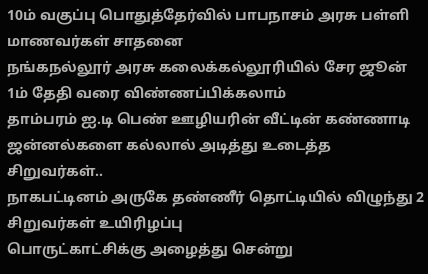10ம் வகுப்பு பொதுத்தேர்வில் பாபநாசம் அரசு பள்ளி மாணவர்கள் சாதனை
நங்கநல்லூர் அரசு கலைக்கல்லூரியில் சேர ஜூன் 1ம் தேதி வரை விண்ணப்பிக்கலாம்
தாம்பரம் ஐ.டி பெண் ஊழியரின் வீட்டின் கண்ணாடி ஜன்னல்களை கல்லால் அடித்து உடைத்த சிறுவர்கள்..
நாகபட்டினம் அருகே தண்ணீர் தொட்டியில் விழுந்து 2 சிறுவர்கள் உயிரிழப்பு
பொருட்காட்சிக்கு அழைத்து சென்று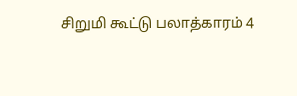சிறுமி கூட்டு பலாத்காரம் 4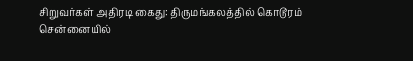சிறுவர்கள் அதிரடி கைது: திருமங்கலத்தில் கொடூரம்
சென்னையில்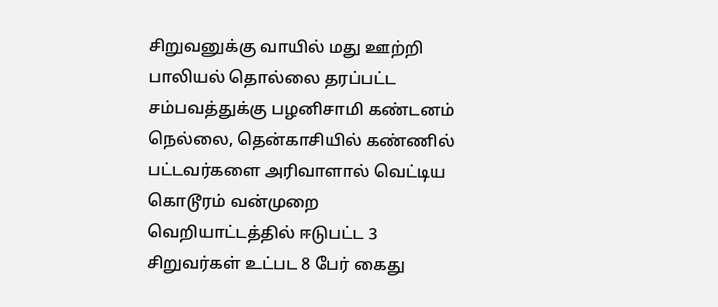சிறுவனுக்கு வாயில் மது ஊற்றி பாலியல் தொல்லை தரப்பட்ட சம்பவத்துக்கு பழனிசாமி கண்டனம்
நெல்லை, தென்காசியில் கண்ணில் பட்டவர்களை அரிவாளால் வெட்டிய கொடூரம் வன்முறை வெறியாட்டத்தில் ஈடுபட்ட 3 சிறுவர்கள் உட்பட 8 பேர் கைது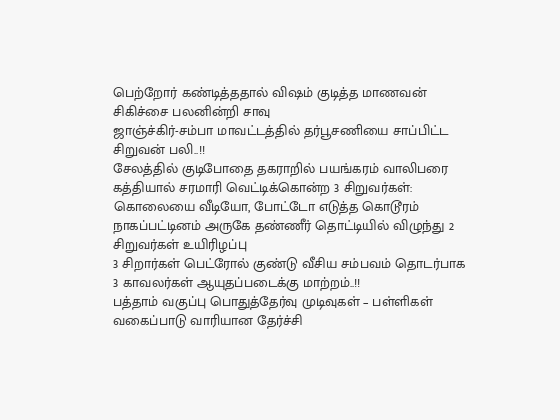பெற்றோர் கண்டித்ததால் விஷம் குடித்த மாணவன் சிகிச்சை பலனின்றி சாவு
ஜாஞ்ச்கிர்-சம்பா மாவட்டத்தில் தர்பூசணியை சாப்பிட்ட சிறுவன் பலி..!!
சேலத்தில் குடிபோதை தகராறில் பயங்கரம் வாலிபரை கத்தியால் சரமாரி வெட்டிக்கொன்ற 3 சிறுவர்கள்: கொலையை வீடியோ, போட்டோ எடுத்த கொடூரம்
நாகப்பட்டினம் அருகே தண்ணீர் தொட்டியில் விழுந்து 2 சிறுவர்கள் உயிரிழப்பு
3 சிறார்கள் பெட்ரோல் குண்டு வீசிய சம்பவம் தொடர்பாக 3 காவலர்கள் ஆயுதப்படைக்கு மாற்றம்..!!
பத்தாம் வகுப்பு பொதுத்தேர்வு முடிவுகள் – பள்ளிகள் வகைப்பாடு வாரியான தேர்ச்சி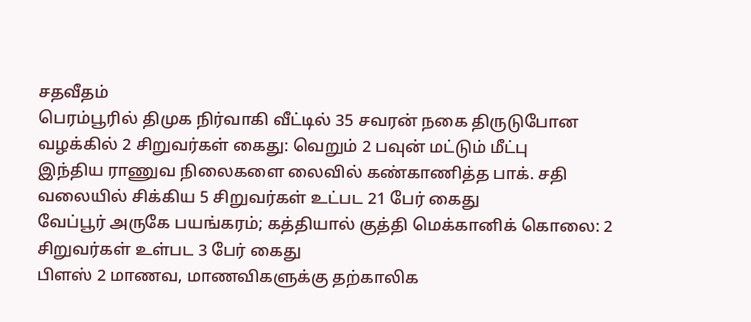சதவீதம்
பெரம்பூரில் திமுக நிர்வாகி வீட்டில் 35 சவரன் நகை திருடுபோன வழக்கில் 2 சிறுவர்கள் கைது: வெறும் 2 பவுன் மட்டும் மீட்பு
இந்திய ராணுவ நிலைகளை லைவில் கண்காணித்த பாக். சதி வலையில் சிக்கிய 5 சிறுவர்கள் உட்பட 21 பேர் கைது
வேப்பூர் அருகே பயங்கரம்; கத்தியால் குத்தி மெக்கானிக் கொலை: 2 சிறுவர்கள் உள்பட 3 பேர் கைது
பிளஸ் 2 மாணவ, மாணவிகளுக்கு தற்காலிக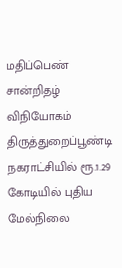மதிப்பெண் சான்றிதழ் விநியோகம்
திருத்துறைப்பூண்டி நகராட்சியில் ரூ.1.29 கோடியில் புதிய மேல்நிலை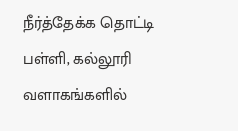நீர்த்தேக்க தொட்டி
பள்ளி, கல்லூரி வளாகங்களில்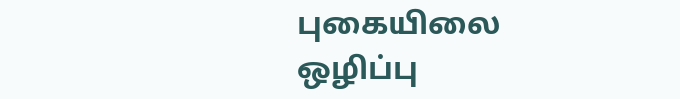புகையிலை ஒழிப்பு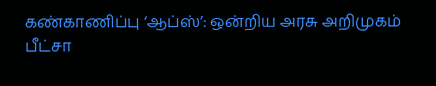கண்காணிப்பு ‘ஆப்ஸ்’: ஒன்றிய அரசு அறிமுகம்
பீட்சா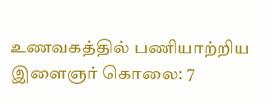உணவகத்தில் பணியாற்றிய இளைஞர் கொலை: 7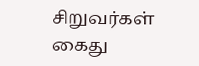சிறுவர்கள் கைது